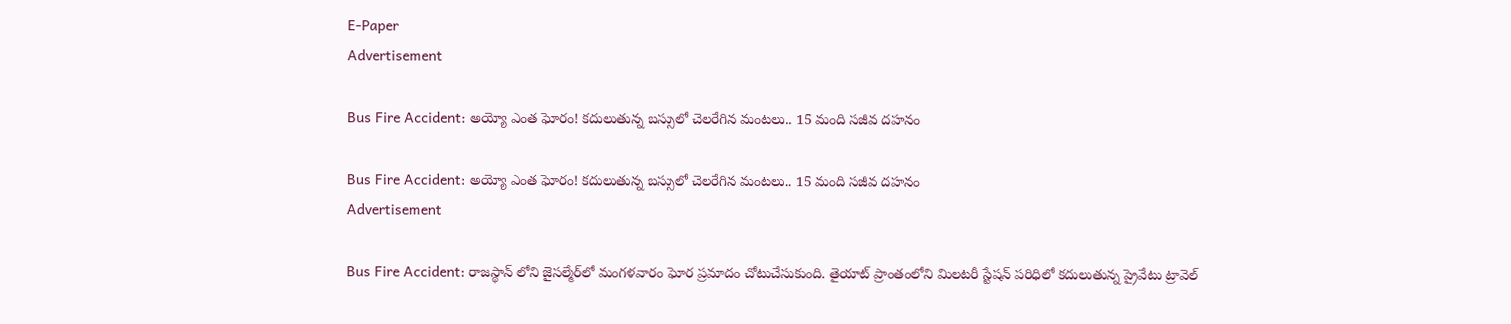E-Paper
Advertisement

Bus Fire Accident: అయ్యో ఎంత ఘోరం! కదులుతున్న బస్సులో చెలరేగిన మంటలు.. 15 మంది సజీవ దహనం

Bus Fire Accident: అయ్యో ఎంత ఘోరం! కదులుతున్న బస్సులో చెలరేగిన మంటలు.. 15 మంది సజీవ దహనం
Advertisement

Bus Fire Accident: రాజస్థాన్ లోని జైసల్మేర్‌లో మంగళవారం ఘోర ప్రమాదం చోటుచేసుకుంది. తైయాట్ ప్రాంతంలోని మిలటరీ స్టేషన్ పరిధిలో కదులుతున్న ప్రైవేటు ట్రావెల్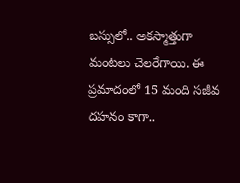బస్సులో.. అకస్మాత్తుగా మంటలు చెలరేగాయి. ఈ ప్రమాదంలో 15 మంది సజీవ దహనం కాగా..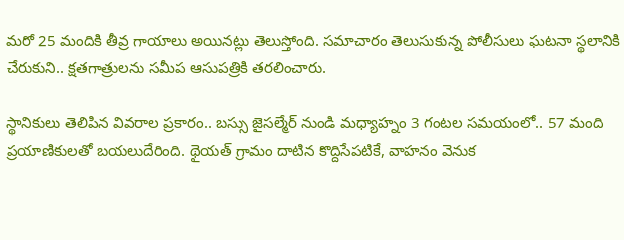మరో 25 మందికి తీవ్ర గాయాలు అయినట్లు తెలుస్తోంది. సమాచారం తెలుసుకున్న పోలీసులు ఘటనా స్థలానికి చేరుకుని.. క్షతగాత్రులను సమీప ఆసుపత్రికి తరలించారు.

స్థానికులు తెలిపిన వివరాల ప్రకారం.. బస్సు జైసల్మేర్ నుండి మధ్యాహ్నం 3 గంటల సమయంలో.. 57 మంది ప్రయాణికులతో బయలుదేరింది. థైయత్ గ్రామం దాటిన కొద్దిసేపటికే, వాహనం వెనుక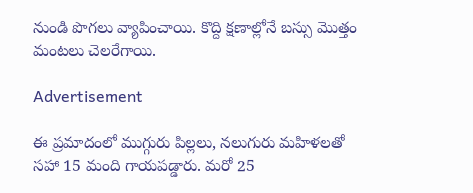నుండి పొగలు వ్యాపించాయి. కొద్ది క్షణాల్లోనే బస్సు మొత్తం మంటలు చెలరేగాయి.

Advertisement

ఈ ప్రమాదంలో ముగ్గురు పిల్లలు, నలుగురు మహిళలతో సహా 15 మంది గాయపడ్డారు. మరో 25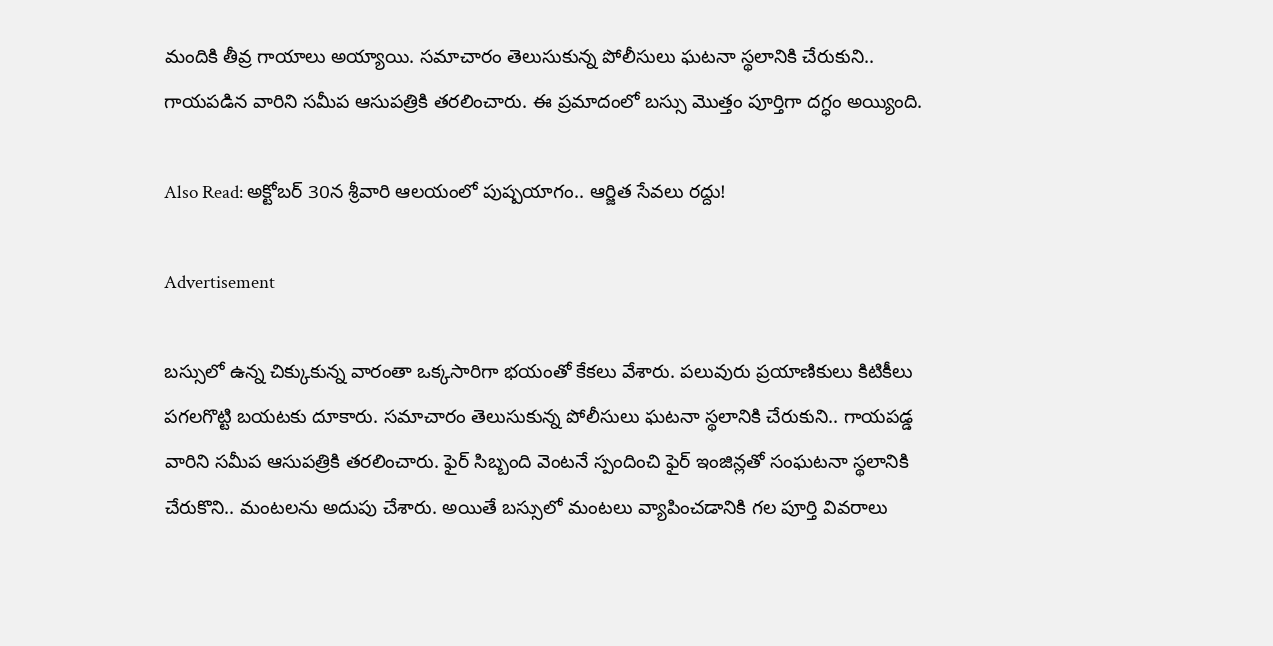మందికి తీవ్ర గాయాలు అయ్యాయి. సమాచారం తెలుసుకున్న పోలీసులు ఘటనా స్థలానికి చేరుకుని.. గాయపడిన వారిని సమీప ఆసుపత్రికి తరలించారు. ఈ ప్రమాదంలో బస్సు మొత్తం పూర్తిగా దగ్ధం అయ్యింది.

Also Read: అక్టోబర్ 30న శ్రీవారి ఆలయంలో పుష్పయాగం.. ఆర్జిత సేవలు ర‌ద్దు!

Advertisement

బస్సులో ఉన్న చిక్కుకున్న వారంతా ఒక్కసారిగా భయంతో కేకలు వేశారు. పలువురు ప్రయాణికులు కిటికీలు పగలగొట్టి బయటకు దూకారు. సమాచారం తెలుసుకున్న పోలీసులు ఘటనా స్థలానికి చేరుకుని.. గాయపడ్డ వారిని సమీప ఆసుపత్రికి తరలించారు. ఫైర్‌ సిబ్బంది వెంటనే స్పందించి ఫైర్‌ ఇంజిన్లతో సంఘటనా స్థలానికి చేరుకొని.. మంటలను అదుపు చేశారు. అయితే బస్సులో మంటలు వ్యాపించడానికి గల పూర్తి వివరాలు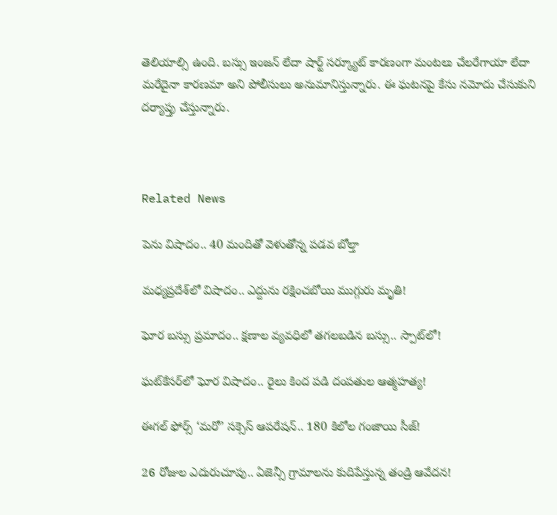తెలియాల్సి ఉంది. బస్సు ఇంజన్ లేదా షార్ట్ సర్క్యూట్ కారణంగా మంటలు చేలరేగాయా లేదా మరేదైనా కారణమా అని పోలీసులు అనుమానిస్తున్నారు. ఈ ఘటనపై కేసు నమోదు చేసుకుని దర్యాప్తు చేస్తున్నారు.



Related News

పెను విషాదం.. 40 మందితో వెళుతోన్న ప‌డ‌వ బోల్తా

మధ్యప్రదేశ్‌లో విషాదం.. ఎద్దును రక్షించబోయి ముగ్గురు మృతి!

ఘోర బస్సు ప్రమాదం.. క్షణాల వ్యవధిలో తగలబడిన బస్సు.. స్పాట్‌లో!

ఘట్‌కేసర్‌లో ఘోర విషాదం.. రైలు కింద పడి దంపతుల ఆత్మహత్య!

ఈగల్ ఫోర్స్ ‘మరో’ సక్సెస్ ఆపరేషన్.. 180 కిలోల గంజాయి సీజ్!

26 రోజుల ఎదురుచూపు.. ఏజెన్సీ గ్రామాలను కుదిపేస్తున్న తండ్రి ఆవేదన!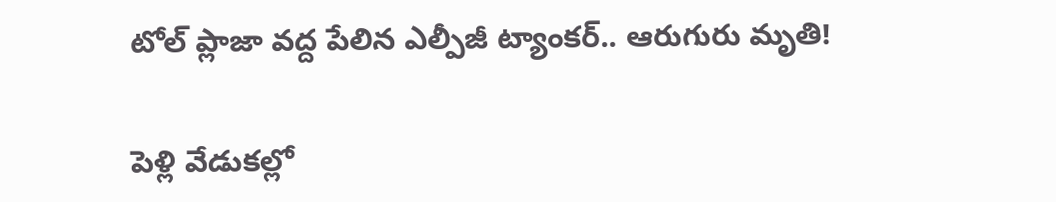టోల్ ప్లాజా వద్ద పేలిన ఎల్పీజీ ట్యాంకర్.. ఆరుగురు మృతి!

పెళ్లి వేడుకల్లో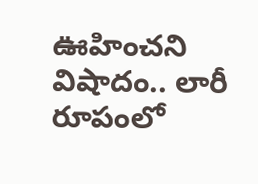ఊహించని విషాదం.. లారీ రూపంలో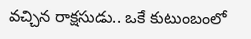వచ్చిన రాక్షసుడు.. ఒకే కుటుంబంలో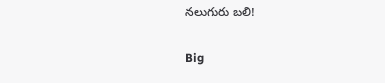నలుగురు బలి!

Big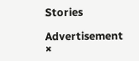Stories

Advertisement
×